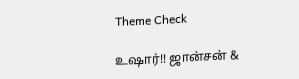Theme Check

உஷார்!! ஜான்சன் &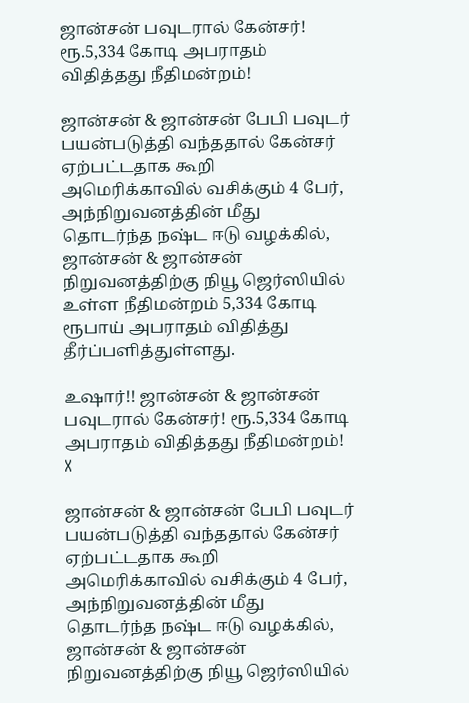ஜான்சன் பவுடரால் கேன்சர்! ரூ.5,334 கோடி அபராதம் விதித்தது நீதிமன்றம்!

ஜான்சன் & ஜான்சன் பேபி பவுடர் பயன்படுத்தி வந்ததால் கேன்சர் ஏற்பட்டதாக கூறி அமெரிக்காவில் வசிக்கும் 4 பேர், அந்நிறுவனத்தின் மீது தொடர்ந்த நஷ்ட ஈடு வழக்கில், ஜான்சன் & ஜான்சன் நிறுவனத்திற்கு நியூ ஜெர்ஸியில் உள்ள நீதிமன்றம் 5,334 கோடி ரூபாய் அபராதம் விதித்து தீர்ப்பளித்துள்ளது.

உஷார்!! ஜான்சன் & ஜான்சன் பவுடரால் கேன்சர்! ரூ.5,334 கோடி அபராதம் விதித்தது நீதிமன்றம்!
X

ஜான்சன் & ஜான்சன் பேபி பவுடர் பயன்படுத்தி வந்ததால் கேன்சர் ஏற்பட்டதாக கூறி அமெரிக்காவில் வசிக்கும் 4 பேர், அந்நிறுவனத்தின் மீது தொடர்ந்த நஷ்ட ஈடு வழக்கில், ஜான்சன் & ஜான்சன் நிறுவனத்திற்கு நியூ ஜெர்ஸியில்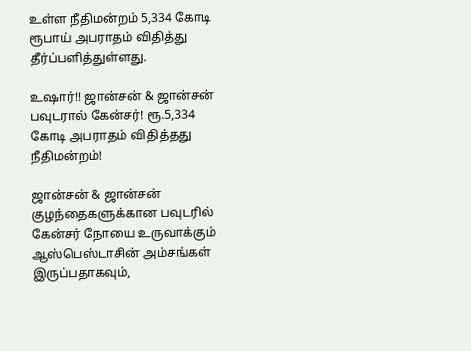உள்ள நீதிமன்றம் 5,334 கோடி ரூபாய் அபராதம் விதித்து தீர்ப்பளித்துள்ளது.

உஷார்!! ஜான்சன் & ஜான்சன் பவுடரால் கேன்சர்! ரூ.5,334 கோடி அபராதம் விதித்தது நீதிமன்றம்!

ஜான்சன் & ஜான்சன் குழந்தைகளுக்கான பவுடரில் கேன்சர் நோயை உருவாக்கும் ஆஸ்பெஸ்டாசின் அம்சங்கள் இருப்பதாகவும்,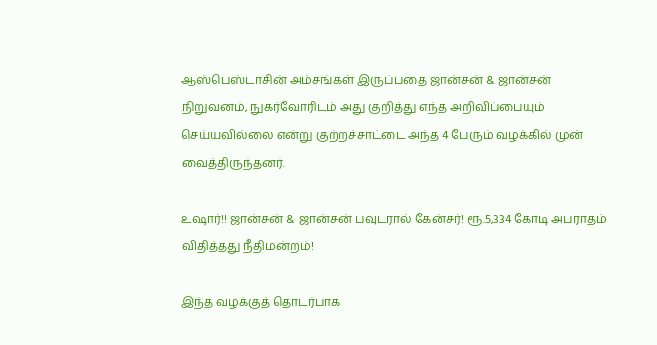ஆஸ்பெஸ்டாசின் அம்சங்கள் இருப்பதை ஜான்சன் & ஜான்சன் நிறுவனம், நுகர்வோரிடம் அது குறித்து எந்த அறிவிப்பையும் செய்யவில்லை என்று குற்றச்சாட்டை அந்த 4 பேரும் வழக்கில் முன் வைத்திருந்தனர்.

உஷார்!! ஜான்சன் & ஜான்சன் பவுடரால் கேன்சர்! ரூ.5,334 கோடி அபராதம் விதித்தது நீதிமன்றம்!

இந்த வழக்குத் தொடர்பாக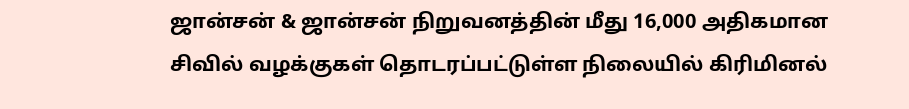ஜான்சன் & ஜான்சன் நிறுவனத்தின் மீது 16,000 அதிகமான சிவில் வழக்குகள் தொடரப்பட்டுள்ள நிலையில் கிரிமினல்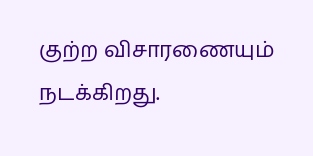குற்ற விசாரணையும் நடக்கிறது.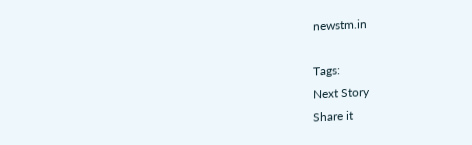newstm.in

Tags:
Next Story
Share it